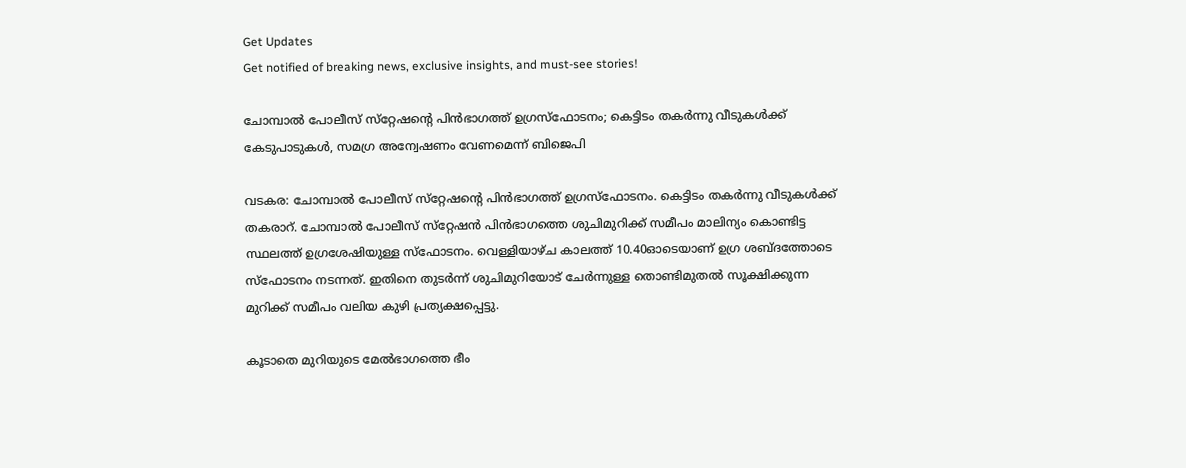Get Updates
Get notified of breaking news, exclusive insights, and must-see stories!

ചോമ്പാല്‍ പോലീസ് സ്‌റ്റേഷന്റെ പിന്‍ഭാഗത്ത് ഉഗ്രസ്‌ഫോടനം; കെട്ടിടം തകർന്നു വീടുകൾക്ക് കേടുപാടുകൾ, സമഗ്ര അന്വേഷണം വേണമെന്ന് ബിജെപി

വടകര: ചോമ്പാല്‍ പോലീസ് സ്‌റ്റേഷന്റെ പിന്‍ഭാഗത്ത് ഉഗ്രസ്‌ഫോടനം. കെട്ടിടം തകർന്നു വീടുകൾക്ക് തകരാറ്. ചോമ്പാല്‍ പോലീസ് സ്‌റ്റേഷന്‍ പിന്‍ഭാഗത്തെ ശുചിമുറിക്ക് സമീപം മാലിന്യം കൊണ്ടിട്ട സ്ഥലത്ത് ഉഗ്രശേഷിയുള്ള സ്‌ഫോടനം. വെള്ളിയാഴ്ച കാലത്ത് 10.40ഓടെയാണ് ഉഗ്ര ശബ്ദത്തോടെ സ്‌ഫോടനം നടന്നത്. ഇതിനെ തുടര്‍ന്ന് ശുചിമുറിയോട് ചേര്‍ന്നുള്ള തൊണ്ടിമുതല്‍ സൂക്ഷിക്കുന്ന മുറിക്ക് സമീപം വലിയ കുഴി പ്രത്യക്ഷപ്പെട്ടു.

കൂടാതെ മുറിയുടെ മേല്‍ഭാഗത്തെ ഭീം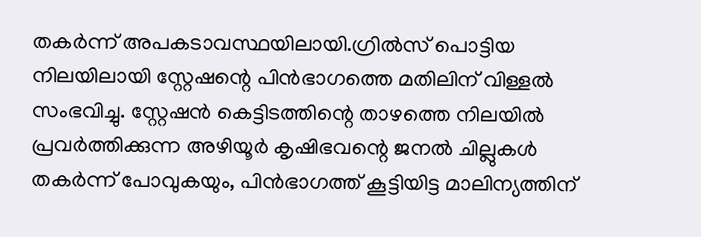തകര്‍ന്ന് അപകടാവസ്ഥയിലായി.ഗ്രിൽസ് പൊട്ടിയ നിലയിലായി സ്റ്റേഷന്റെ പിന്‍ഭാഗത്തെ മതിലിന് വിള്ളല്‍ സംഭവിച്ചു. സ്റ്റേഷന്‍ കെട്ടിടത്തിന്റെ താഴത്തെ നിലയില്‍ പ്രവര്‍ത്തിക്കുന്ന അഴിയൂര്‍ കൃഷിഭവന്റെ ജനല്‍ ചില്ലുകള്‍ തകര്‍ന്ന് പോവുകയും, പിന്‍ഭാഗത്ത് കൂട്ടിയിട്ട മാലിന്യത്തിന്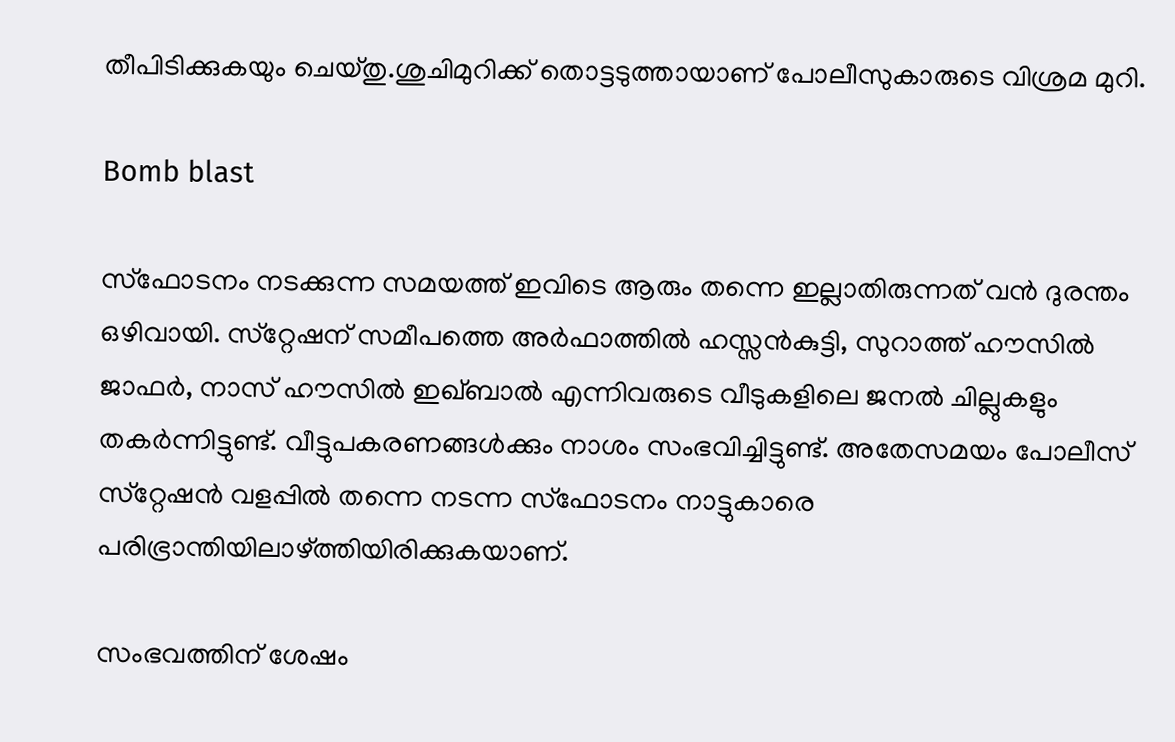തീപിടിക്കുകയും ചെയ്തു.ശുചിമുറിക്ക് തൊട്ടടുത്തായാണ് പോലീസുകാരുടെ വിശ്രമ മുറി.

Bomb blast

സ്‌ഫോടനം നടക്കുന്ന സമയത്ത് ഇവിടെ ആരും തന്നെ ഇല്ലാതിരുന്നത് വന്‍ ദുരന്തം ഒഴിവായി. സ്‌റ്റേഷന് സമീപത്തെ അര്‍ഫാത്തില്‍ ഹസ്സന്‍കുട്ടി, സുറാത്ത് ഹൗസില്‍ ജാഫര്‍, നാസ് ഹൗസില്‍ ഇഖ്ബാല്‍ എന്നിവരുടെ വീടുകളിലെ ജനല്‍ ചില്ലുകളും തകര്‍ന്നിട്ടുണ്ട്. വീട്ടുപകരണങ്ങള്‍ക്കും നാശം സംഭവിച്ചിട്ടുണ്ട്. അതേസമയം പോലീസ് സ്‌റ്റേഷന്‍ വളപ്പില്‍ തന്നെ നടന്ന സ്‌ഫോടനം നാട്ടുകാരെ പരിഭ്രാന്തിയിലാഴ്ത്തിയിരിക്കുകയാണ്.

സംഭവത്തിന് ശേഷം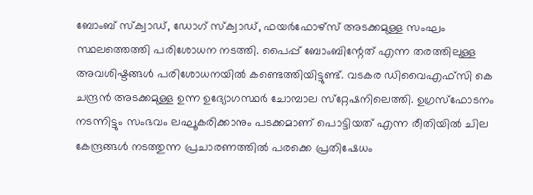ബോംബ് സ്‌ക്വാഡ്, ഡോഗ് സ്‌ക്വാഡ്, ഫയര്‍ഫോഴ്‌സ് അടക്കമുള്ള സംഘം സ്ഥലത്തെത്തി പരിശോധന നടത്തി. പൈപ്പ് ബോംബിന്റേത് എന്ന തരത്തിലുള്ള അവശിഷ്ടങ്ങള്‍ പരിശോധനയില്‍ കണ്ടെത്തിയിട്ടുണ്ട്. വടകര ഡിവൈഎഫ്‌സി കെ ചന്ദ്രന്‍ അടക്കമുള്ള ഉന്ന ഉദ്യോഗസ്ഥര്‍ ചോമ്പാല സ്‌റ്റേഷനിലെത്തി. ഉഗ്രസ്‌ഫോടനം നടന്നിട്ടും സംഭവം ലഘൂകരിക്കാനും പടക്കമാണ് പൊട്ടിയത് എന്ന രീതിയില്‍ ചില കേന്ദ്രങ്ങള്‍ നടത്തുന്ന പ്രചാരണത്തില്‍ പരക്കെ പ്രതിഷേധം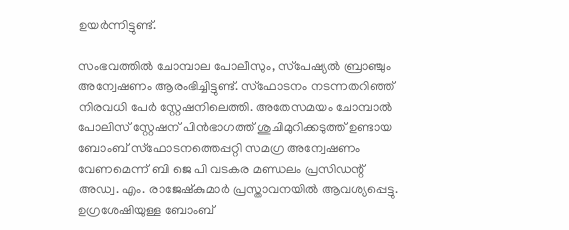ഉയര്‍ന്നിട്ടുണ്ട്.

സംഭവത്തില്‍ ചോമ്പാല പോലീസും, സ്‌പേഷ്യല്‍ ബ്രാഞ്ചും അന്വേഷണം ആരംഭിച്ചിട്ടുണ്ട്. സ്‌ഫോടനം നടന്നതറിഞ്ഞ് നിരവധി പേര്‍ സ്റ്റേഷനിലെത്തി. അതേസമയം ചോമ്പാല്‍ പോലിസ് സ്റ്റേഷന് പിന്‍ഭാഗത്ത് ശുചിമുറിക്കടുത്ത് ഉണ്ടായ ബോംബ്‌ സ്ഫോടനത്തെപ്പറ്റി സമഗ്ര അന്വേഷണം വേണമെന്ന് ബി ജെ പി വടകര മണ്ഡലം പ്രസിഡന്റ് അഡ്വ. എം. രാജേഷ്‌കുമാര്‍ പ്രസ്താവനയില്‍ ആവശ്യപ്പെട്ടു. ഉഗ്രശേഷിയുള്ള ബോംബ്‌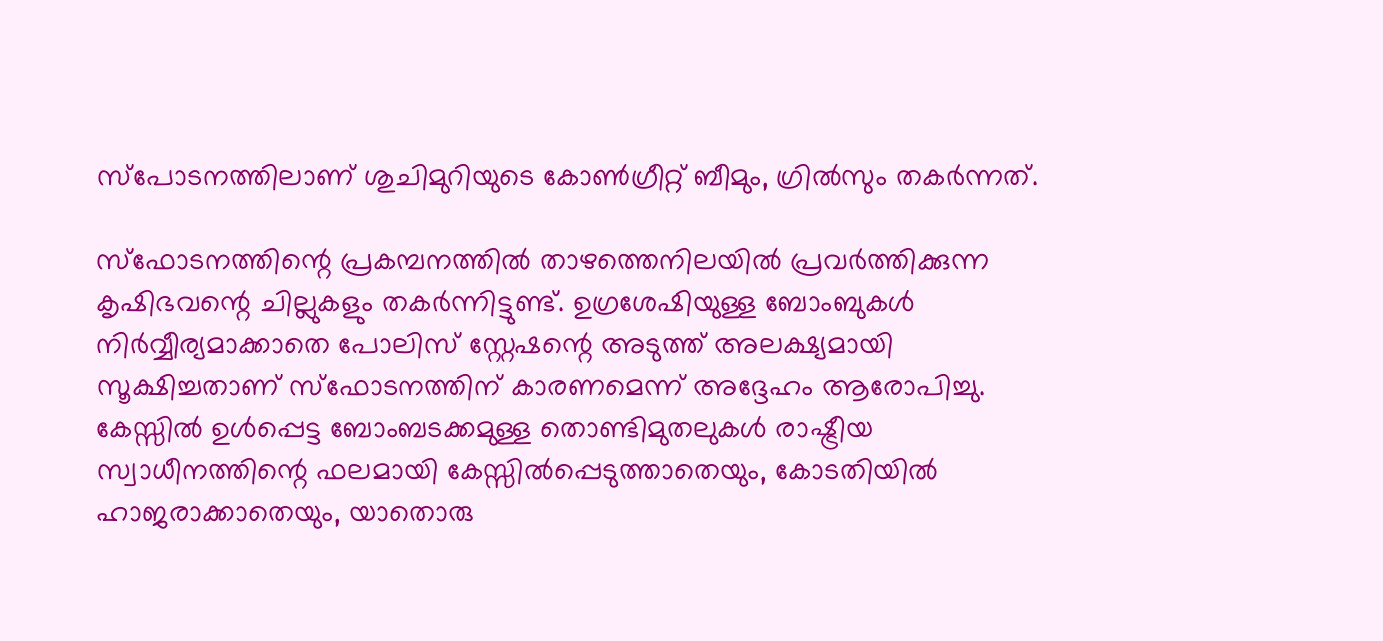സ്പോടനത്തിലാണ് ശുചിമുറിയുടെ കോൺഗ്രീറ്റ് ബീമും, ഗ്രില്‍സും തകര്‍ന്നത്.

സ്ഫോടനത്തിന്റെ പ്രകമ്പനത്തില്‍ താഴത്തെനിലയില്‍ പ്രവര്‍ത്തിക്കുന്ന കൃഷിഭവന്റെ ചില്ലുകളും തകര്‍ന്നിട്ടുണ്ട്. ഉഗ്രശേഷിയുള്ള ബോംബുകള്‍ നിര്‍വ്വീര്യമാക്കാതെ പോലിസ് സ്റ്റേഷന്റെ അടുത്ത് അലക്ഷ്യമായി സൂക്ഷിച്ചതാണ് സ്ഫോടനത്തിന് കാരണമെന്ന് അദ്ദേഹം ആരോപിച്ചു. കേസ്സില്‍ ഉള്‍പ്പെട്ട ബോംബടക്കമുള്ള തൊണ്ടിമുതലുകള്‍ രാഷ്ട്രീയ സ്വാധീനത്തിന്റെ ഫലമായി കേസ്സില്‍പ്പെടുത്താതെയും, കോടതിയില്‍ ഹാജരാക്കാതെയും, യാതൊരു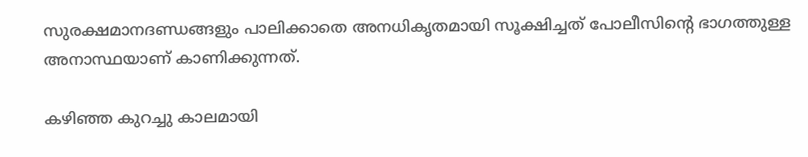സുരക്ഷമാനദണ്ഡങ്ങളും പാലിക്കാതെ അനധികൃതമായി സൂക്ഷിച്ചത് പോലീസിന്റെ ഭാഗത്തുള്ള അനാസ്ഥയാണ് കാണിക്കുന്നത്.

കഴിഞ്ഞ കുറച്ചു കാലമായി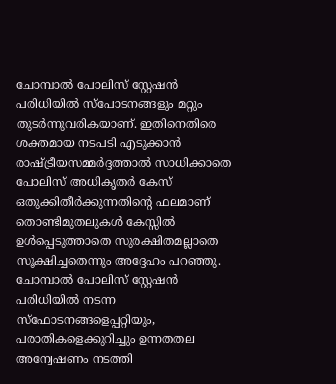ചോമ്പാല്‍ പോലിസ് സ്റ്റേഷന്‍ പരിധിയില്‍ സ്പോടനങ്ങളും മറ്റും തുടര്‍ന്നുവരികയാണ്. ഇതിനെതിരെ ശക്തമായ നടപടി എടുക്കാന്‍ രാഷ്ട്രീയസമ്മര്‍ദ്ദത്താല്‍ സാധിക്കാതെ പോലിസ് അധികൃതര്‍ കേസ് ഒതുക്കിതീര്‍ക്കുന്നതിന്റെ ഫലമാണ് തൊണ്ടിമുതലുകള്‍ കേസ്സില്‍ ഉള്‍പ്പെടുത്താതെ സുരക്ഷിതമല്ലാതെ സൂക്ഷിച്ചതെന്നും അദ്ദേഹം പറഞ്ഞു. ചോമ്പാല്‍ പോലിസ് സ്റ്റേഷന്‍ പരിധിയില്‍ നടന്ന സ്ഫോടനങ്ങളെപ്പറ്റിയും, പരാതികളെക്കുറിച്ചും ഉന്നതതല അന്വേഷണം നടത്തി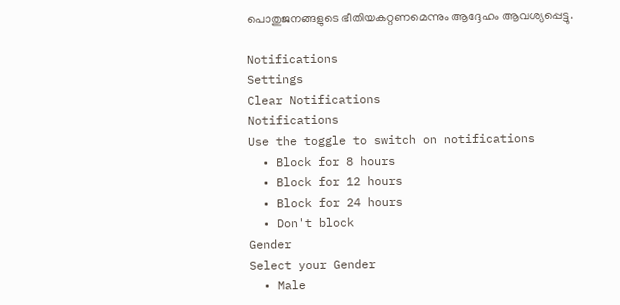പൊതുജനങ്ങളുടെ ഭീതിയകറ്റണമെന്നും ആദ്ദേഹം ആവശ്യപ്പെട്ടു.

Notifications
Settings
Clear Notifications
Notifications
Use the toggle to switch on notifications
  • Block for 8 hours
  • Block for 12 hours
  • Block for 24 hours
  • Don't block
Gender
Select your Gender
  • Male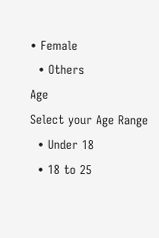• Female
  • Others
Age
Select your Age Range
  • Under 18
  • 18 to 25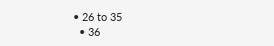• 26 to 35
  • 36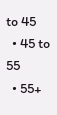to 45
  • 45 to 55
  • 55+